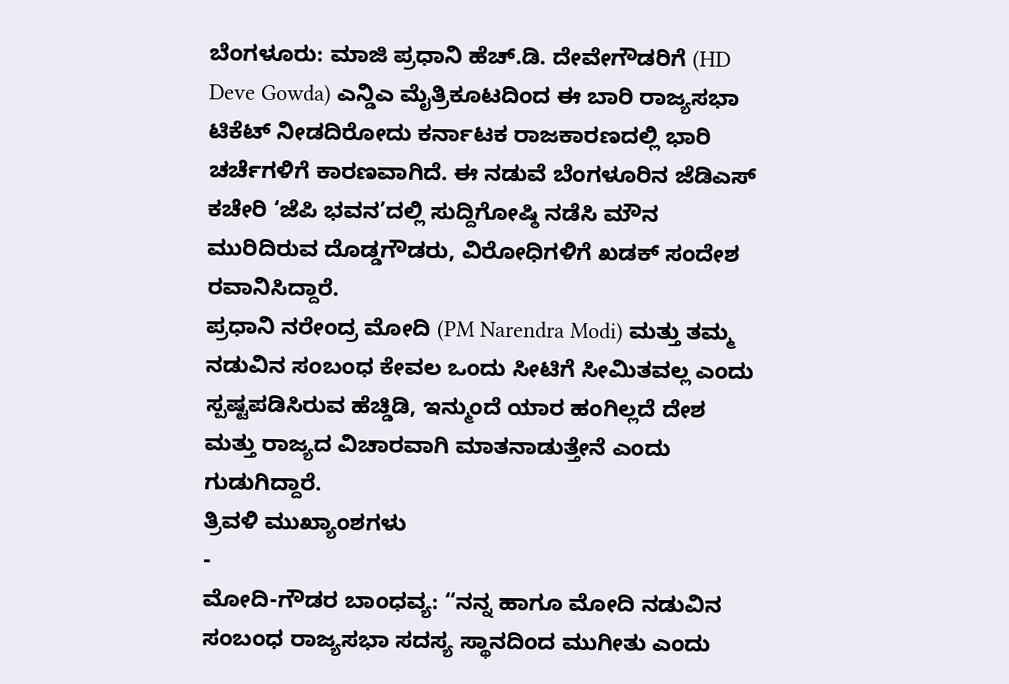ಬೆಂಗಳೂರು: ಮಾಜಿ ಪ್ರಧಾನಿ ಹೆಚ್.ಡಿ. ದೇವೇಗೌಡರಿಗೆ (HD Deve Gowda) ಎನ್ಡಿಎ ಮೈತ್ರಿಕೂಟದಿಂದ ಈ ಬಾರಿ ರಾಜ್ಯಸಭಾ ಟಿಕೆಟ್ ನೀಡದಿರೋದು ಕರ್ನಾಟಕ ರಾಜಕಾರಣದಲ್ಲಿ ಭಾರಿ ಚರ್ಚೆಗಳಿಗೆ ಕಾರಣವಾಗಿದೆ. ಈ ನಡುವೆ ಬೆಂಗಳೂರಿನ ಜೆಡಿಎಸ್ ಕಚೇರಿ ‘ಜೆಪಿ ಭವನ’ದಲ್ಲಿ ಸುದ್ದಿಗೋಷ್ಠಿ ನಡೆಸಿ ಮೌನ ಮುರಿದಿರುವ ದೊಡ್ಡಗೌಡರು, ವಿರೋಧಿಗಳಿಗೆ ಖಡಕ್ ಸಂದೇಶ ರವಾನಿಸಿದ್ದಾರೆ.
ಪ್ರಧಾನಿ ನರೇಂದ್ರ ಮೋದಿ (PM Narendra Modi) ಮತ್ತು ತಮ್ಮ ನಡುವಿನ ಸಂಬಂಧ ಕೇವಲ ಒಂದು ಸೀಟಿಗೆ ಸೀಮಿತವಲ್ಲ ಎಂದು ಸ್ಪಷ್ಟಪಡಿಸಿರುವ ಹೆಚ್ಡಿಡಿ, ಇನ್ಮುಂದೆ ಯಾರ ಹಂಗಿಲ್ಲದೆ ದೇಶ ಮತ್ತು ರಾಜ್ಯದ ವಿಚಾರವಾಗಿ ಮಾತನಾಡುತ್ತೇನೆ ಎಂದು ಗುಡುಗಿದ್ದಾರೆ.
ತ್ರಿವಳಿ ಮುಖ್ಯಾಂಶಗಳು
-
ಮೋದಿ-ಗೌಡರ ಬಾಂಧವ್ಯ: “ನನ್ನ ಹಾಗೂ ಮೋದಿ ನಡುವಿನ ಸಂಬಂಧ ರಾಜ್ಯಸಭಾ ಸದಸ್ಯ ಸ್ಥಾನದಿಂದ ಮುಗೀತು ಎಂದು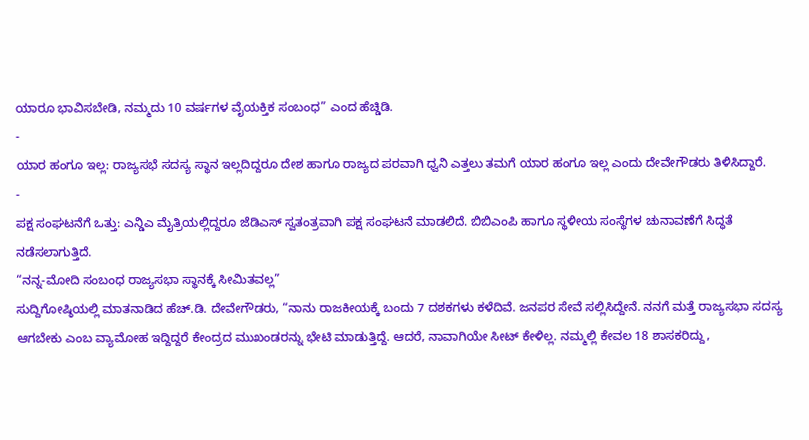ಯಾರೂ ಭಾವಿಸಬೇಡಿ, ನಮ್ಮದು 10 ವರ್ಷಗಳ ವೈಯಕ್ತಿಕ ಸಂಬಂಧ” ಎಂದ ಹೆಚ್ಡಿಡಿ.
-
ಯಾರ ಹಂಗೂ ಇಲ್ಲ: ರಾಜ್ಯಸಭೆ ಸದಸ್ಯ ಸ್ಥಾನ ಇಲ್ಲದಿದ್ದರೂ ದೇಶ ಹಾಗೂ ರಾಜ್ಯದ ಪರವಾಗಿ ಧ್ವನಿ ಎತ್ತಲು ತಮಗೆ ಯಾರ ಹಂಗೂ ಇಲ್ಲ ಎಂದು ದೇವೇಗೌಡರು ತಿಳಿಸಿದ್ದಾರೆ.
-
ಪಕ್ಷ ಸಂಘಟನೆಗೆ ಒತ್ತು: ಎನ್ಡಿಎ ಮೈತ್ರಿಯಲ್ಲಿದ್ದರೂ ಜೆಡಿಎಸ್ ಸ್ವತಂತ್ರವಾಗಿ ಪಕ್ಷ ಸಂಘಟನೆ ಮಾಡಲಿದೆ. ಬಿಬಿಎಂಪಿ ಹಾಗೂ ಸ್ಥಳೀಯ ಸಂಸ್ಥೆಗಳ ಚುನಾವಣೆಗೆ ಸಿದ್ಧತೆ ನಡೆಸಲಾಗುತ್ತಿದೆ.
“ನನ್ನ-ಮೋದಿ ಸಂಬಂಧ ರಾಜ್ಯಸಭಾ ಸ್ಥಾನಕ್ಕೆ ಸೀಮಿತವಲ್ಲ”
ಸುದ್ದಿಗೋಷ್ಠಿಯಲ್ಲಿ ಮಾತನಾಡಿದ ಹೆಚ್.ಡಿ. ದೇವೇಗೌಡರು, “ನಾನು ರಾಜಕೀಯಕ್ಕೆ ಬಂದು 7 ದಶಕಗಳು ಕಳೆದಿವೆ. ಜನಪರ ಸೇವೆ ಸಲ್ಲಿಸಿದ್ದೇನೆ. ನನಗೆ ಮತ್ತೆ ರಾಜ್ಯಸಭಾ ಸದಸ್ಯ ಆಗಬೇಕು ಎಂಬ ವ್ಯಾಮೋಹ ಇದ್ದಿದ್ದರೆ ಕೇಂದ್ರದ ಮುಖಂಡರನ್ನು ಭೇಟಿ ಮಾಡುತ್ತಿದ್ದೆ. ಆದರೆ, ನಾವಾಗಿಯೇ ಸೀಟ್ ಕೇಳಿಲ್ಲ. ನಮ್ಮಲ್ಲಿ ಕೇವಲ 18 ಶಾಸಕರಿದ್ದು,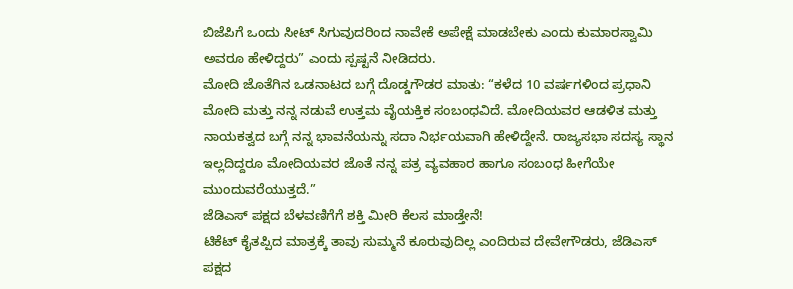ಬಿಜೆಪಿಗೆ ಒಂದು ಸೀಟ್ ಸಿಗುವುದರಿಂದ ನಾವೇಕೆ ಅಪೇಕ್ಷೆ ಮಾಡಬೇಕು ಎಂದು ಕುಮಾರಸ್ವಾಮಿ ಅವರೂ ಹೇಳಿದ್ದರು” ಎಂದು ಸ್ಪಷ್ಟನೆ ನೀಡಿದರು.
ಮೋದಿ ಜೊತೆಗಿನ ಒಡನಾಟದ ಬಗ್ಗೆ ದೊಡ್ಡಗೌಡರ ಮಾತು: “ಕಳೆದ 10 ವರ್ಷಗಳಿಂದ ಪ್ರಧಾನಿ ಮೋದಿ ಮತ್ತು ನನ್ನ ನಡುವೆ ಉತ್ತಮ ವೈಯಕ್ತಿಕ ಸಂಬಂಧವಿದೆ. ಮೋದಿಯವರ ಆಡಳಿತ ಮತ್ತು ನಾಯಕತ್ವದ ಬಗ್ಗೆ ನನ್ನ ಭಾವನೆಯನ್ನು ಸದಾ ನಿರ್ಭಯವಾಗಿ ಹೇಳಿದ್ದೇನೆ. ರಾಜ್ಯಸಭಾ ಸದಸ್ಯ ಸ್ಥಾನ ಇಲ್ಲದಿದ್ದರೂ ಮೋದಿಯವರ ಜೊತೆ ನನ್ನ ಪತ್ರ ವ್ಯವಹಾರ ಹಾಗೂ ಸಂಬಂಧ ಹೀಗೆಯೇ ಮುಂದುವರೆಯುತ್ತದೆ.”
ಜೆಡಿಎಸ್ ಪಕ್ಷದ ಬೆಳವಣಿಗೆಗೆ ಶಕ್ತಿ ಮೀರಿ ಕೆಲಸ ಮಾಡ್ತೇನೆ!
ಟಿಕೆಟ್ ಕೈತಪ್ಪಿದ ಮಾತ್ರಕ್ಕೆ ತಾವು ಸುಮ್ಮನೆ ಕೂರುವುದಿಲ್ಲ ಎಂದಿರುವ ದೇವೇಗೌಡರು, ಜೆಡಿಎಸ್ ಪಕ್ಷದ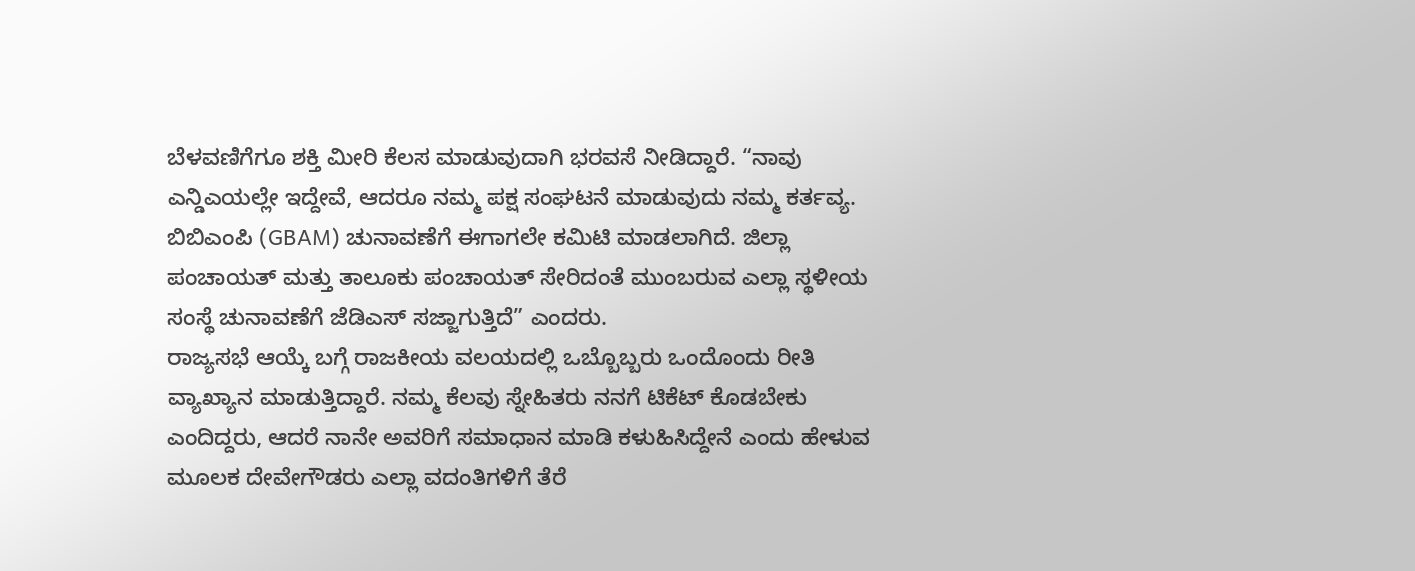ಬೆಳವಣಿಗೆಗೂ ಶಕ್ತಿ ಮೀರಿ ಕೆಲಸ ಮಾಡುವುದಾಗಿ ಭರವಸೆ ನೀಡಿದ್ದಾರೆ. “ನಾವು ಎನ್ಡಿಎಯಲ್ಲೇ ಇದ್ದೇವೆ, ಆದರೂ ನಮ್ಮ ಪಕ್ಷ ಸಂಘಟನೆ ಮಾಡುವುದು ನಮ್ಮ ಕರ್ತವ್ಯ. ಬಿಬಿಎಂಪಿ (GBAM) ಚುನಾವಣೆಗೆ ಈಗಾಗಲೇ ಕಮಿಟಿ ಮಾಡಲಾಗಿದೆ. ಜಿಲ್ಲಾ ಪಂಚಾಯತ್ ಮತ್ತು ತಾಲೂಕು ಪಂಚಾಯತ್ ಸೇರಿದಂತೆ ಮುಂಬರುವ ಎಲ್ಲಾ ಸ್ಥಳೀಯ ಸಂಸ್ಥೆ ಚುನಾವಣೆಗೆ ಜೆಡಿಎಸ್ ಸಜ್ಜಾಗುತ್ತಿದೆ” ಎಂದರು.
ರಾಜ್ಯಸಭೆ ಆಯ್ಕೆ ಬಗ್ಗೆ ರಾಜಕೀಯ ವಲಯದಲ್ಲಿ ಒಬ್ಬೊಬ್ಬರು ಒಂದೊಂದು ರೀತಿ ವ್ಯಾಖ್ಯಾನ ಮಾಡುತ್ತಿದ್ದಾರೆ. ನಮ್ಮ ಕೆಲವು ಸ್ನೇಹಿತರು ನನಗೆ ಟಿಕೆಟ್ ಕೊಡಬೇಕು ಎಂದಿದ್ದರು, ಆದರೆ ನಾನೇ ಅವರಿಗೆ ಸಮಾಧಾನ ಮಾಡಿ ಕಳುಹಿಸಿದ್ದೇನೆ ಎಂದು ಹೇಳುವ ಮೂಲಕ ದೇವೇಗೌಡರು ಎಲ್ಲಾ ವದಂತಿಗಳಿಗೆ ತೆರೆ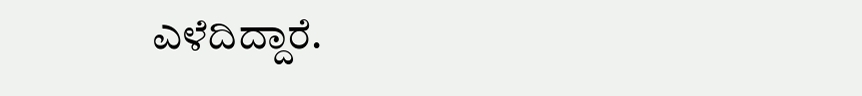ಎಳೆದಿದ್ದಾರೆ.